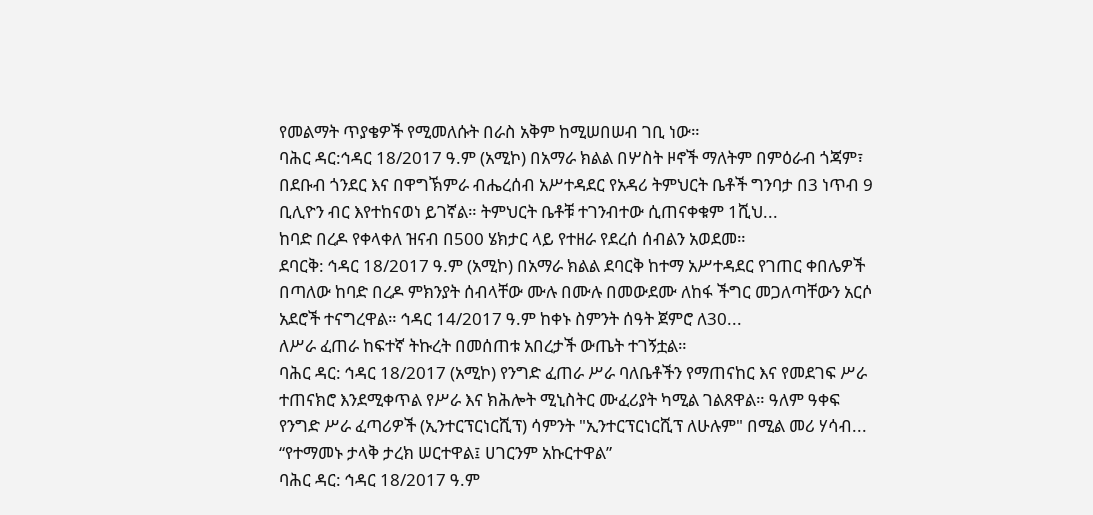የመልማት ጥያቄዎች የሚመለሱት በራስ አቅም ከሚሠበሠብ ገቢ ነው።
ባሕር ዳር:ኅዳር 18/2017 ዓ.ም (አሚኮ) በአማራ ክልል በሦስት ዞኖች ማለትም በምዕራብ ጎጃም፣ በደቡብ ጎንደር እና በዋግኽምራ ብሔረሰብ አሥተዳደር የአዳሪ ትምህርት ቤቶች ግንባታ በ3 ነጥብ 9 ቢሊዮን ብር እየተከናወነ ይገኛል። ትምህርት ቤቶቹ ተገንብተው ሲጠናቀቁም 1ሺህ...
ከባድ በረዶ የቀላቀለ ዝናብ በ500 ሄክታር ላይ የተዘራ የደረሰ ሰብልን አወደመ።
ደባርቅ: ኅዳር 18/2017 ዓ.ም (አሚኮ) በአማራ ክልል ደባርቅ ከተማ አሥተዳደር የገጠር ቀበሌዎች በጣለው ከባድ በረዶ ምክንያት ሰብላቸው ሙሉ በሙሉ በመውደሙ ለከፋ ችግር መጋለጣቸውን አርሶ አደሮች ተናግረዋል። ኅዳር 14/2017 ዓ.ም ከቀኑ ስምንት ሰዓት ጀምሮ ለ30...
ለሥራ ፈጠራ ከፍተኛ ትኩረት በመሰጠቱ አበረታች ውጤት ተገኝቷል።
ባሕር ዳር: ኅዳር 18/2017 (አሚኮ) የንግድ ፈጠራ ሥራ ባለቤቶችን የማጠናከር እና የመደገፍ ሥራ ተጠናክሮ እንደሚቀጥል የሥራ እና ክሕሎት ሚኒስትር ሙፈሪያት ካሚል ገልጸዋል። ዓለም ዓቀፍ የንግድ ሥራ ፈጣሪዎች (ኢንተርፕርነርሺፕ) ሳምንት "ኢንተርፕርነርሺፕ ለሁሉም" በሚል መሪ ሃሳብ...
“የተማመኑ ታላቅ ታረክ ሠርተዋል፤ ሀገርንም አኩርተዋል”
ባሕር ዳር: ኅዳር 18/2017 ዓ.ም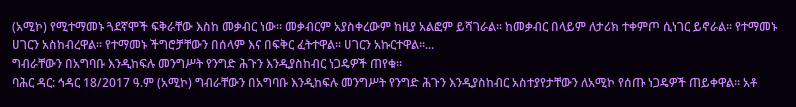(አሚኮ) የሚተማመኑ ጓደኛሞች ፍቅራቸው እስከ መቃብር ነው፡፡ መቃብርም አያስቀረውም ከዚያ አልፎም ይሻገራል፡፡ ከመቃብር በላይም ለታሪክ ተቀምጦ ሲነገር ይኖራል፡፡ የተማመኑ ሀገርን አስከብረዋል፡፡ የተማመኑ ችግሮቻቸውን በሰላም እና በፍቅር ፈትተዋል፡፡ ሀገርን አኩርተዋል፡፡...
ግብራቸውን በአግባቡ እንዲከፍሉ መንግሥት የንግድ ሕጉን እንዲያስከብር ነጋዴዎች ጠየቁ፡፡
ባሕር ዳር: ኅዳር 18/2017 ዓ.ም (አሚኮ) ግብራቸውን በአግባቡ እንዲከፍሉ መንግሥት የንግድ ሕጉን እንዲያስከብር አስተያየታቸውን ለአሚኮ የሰጡ ነጋዴዎች ጠይቀዋል፡፡ አቶ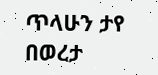ጥላሁን ታየ በወረታ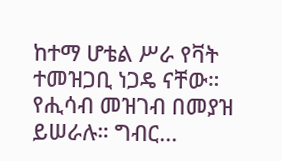ከተማ ሆቴል ሥራ የቫት ተመዝጋቢ ነጋዴ ናቸው። የሒሳብ መዝገብ በመያዝ ይሠራሉ። ግብር...